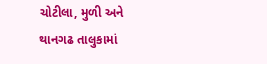ચોટીલા, મુળી અને થાનગઢ તાલુકામાં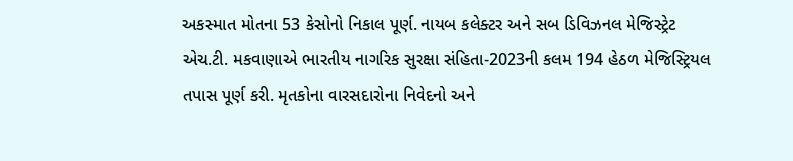અકસ્માત મોતના 53 કેસોનો નિકાલ પૂર્ણ. નાયબ કલેક્ટર અને સબ ડિવિઝનલ મેજિસ્ટ્રેટ એચ.ટી. મકવાણાએ ભારતીય નાગરિક સુરક્ષા સંહિતા-2023ની કલમ 194 હેઠળ મેજિસ્ટ્રિયલ તપાસ પૂર્ણ કરી. મૃતકોના વારસદારોના નિવેદનો અને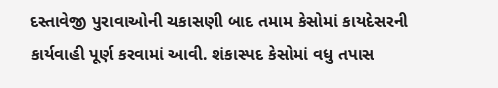દસ્તાવેજી પુરાવાઓની ચકાસણી બાદ તમામ કેસોમાં કાયદેસરની કાર્યવાહી પૂર્ણ કરવામાં આવી. શંકાસ્પદ કેસોમાં વધુ તપાસ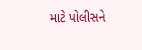માટે પોલીસને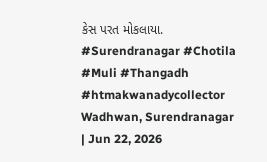કેસ પરત મોકલાયા.
#Surendranagar #Chotila #Muli #Thangadh #htmakwanadycollector
Wadhwan, Surendranagar | Jun 22, 2026